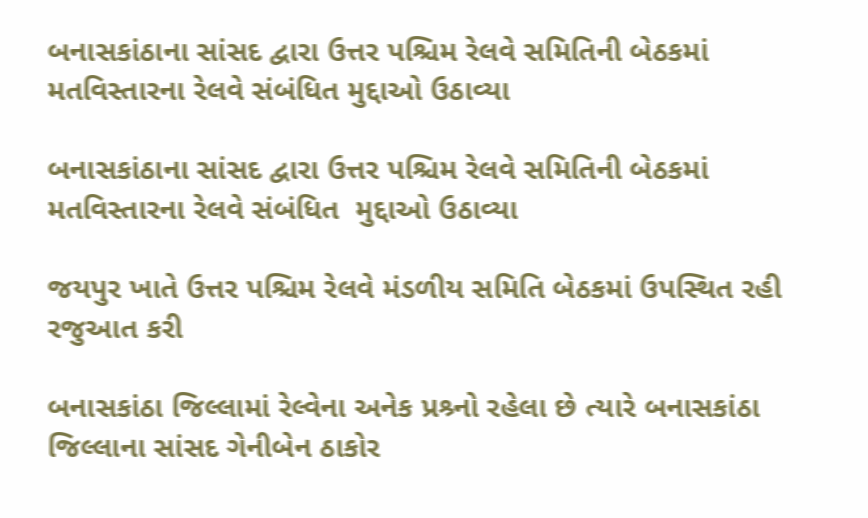બનાસકાંઠાના સાંસદ દ્વારા ઉત્તર પશ્ચિમ રેલવે સમિતિની બેઠકમાં મતવિસ્તારના રેલવે સંબંધિત મુદ્દાઓ ઉઠાવ્યા

બનાસકાંઠાના સાંસદ દ્વારા ઉત્તર પશ્ચિમ રેલવે સમિતિની બેઠકમાં મતવિસ્તારના રેલવે સંબંધિત  મુદ્દાઓ ઉઠાવ્યા

જયપુર ખાતે ઉત્તર પશ્ચિમ રેલવે મંડળીય સમિતિ બેઠકમાં ઉપસ્થિત રહી રજુઆત કરી

બનાસકાંઠા જિલ્લામાં રેલ્વેના અનેક પ્રશ્ર્નો રહેલા છે ત્યારે બનાસકાંઠા જિલ્લાના સાંસદ ગેનીબેન ઠાકોર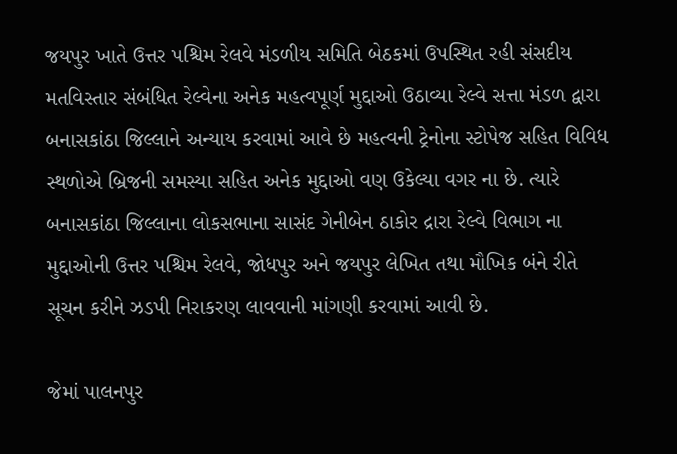જયપુર ખાતે ઉત્તર પશ્ચિમ રેલવે મંડળીય સમિતિ બેઠકમાં ઉપસ્થિત રહી સંસદીય મતવિસ્તાર સંબંધિત રેલ્વેના અનેક મહત્વપૂર્ણ મુદ્દાઓ ઉઠાવ્યા રેલ્વે સત્તા મંડળ દ્વારા બનાસકાંઠા જિલ્લાને અન્યાય કરવામાં આવે છે મહત્વની ટ્રેનોના સ્ટોપેજ સહિત વિવિધ સ્થળોએ બ્રિજની સમસ્યા સહિત અનેક મુદ્દાઓ વણ ઉકેલ્યા વગર ના છે. ત્યારે બનાસકાંઠા જિલ્લાના લોકસભાના સાસંદ ગેનીબેન ઠાકોર દ્રારા રેલ્વે વિભાગ ના મુદ્દાઓની ઉત્તર પશ્ચિમ રેલવે, જોધપુર અને જયપુર લેખિત તથા મૌખિક બંને રીતે સૂચન કરીને ઝડપી નિરાકરણ લાવવાની માંગણી કરવામાં આવી છે.

જેમાં પાલનપુર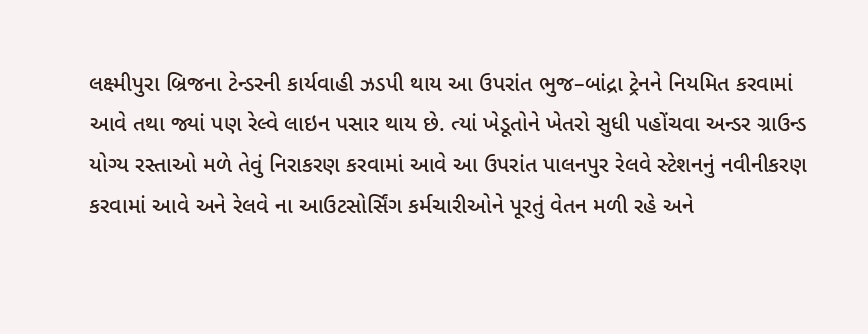લક્ષ્મીપુરા બ્રિજના ટેન્ડરની કાર્યવાહી ઝડપી થાય આ ઉપરાંત ભુજ–બાંદ્રા ટ્રેનને નિયમિત કરવામાં આવે તથા જ્યાં પણ રેલ્વે લાઇન પસાર થાય છે. ત્યાં ખેડૂતોને ખેતરો સુધી પહોંચવા અન્ડર ગ્રાઉન્ડ યોગ્ય રસ્તાઓ મળે તેવું નિરાકરણ કરવામાં આવે આ ઉપરાંત પાલનપુર રેલવે સ્ટેશનનું નવીનીકરણ કરવામાં આવે અને રેલવે ના આઉટસોર્સિંગ કર્મચારીઓને પૂરતું વેતન મળી રહે અને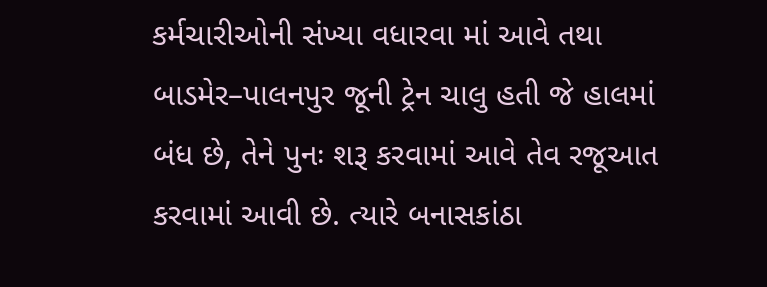કર્મચારીઓની સંખ્યા વધારવા માં આવે તથા  બાડમેર–પાલનપુર જૂની ટ્રેન ચાલુ હતી જે હાલમાં બંધ છે, તેને પુનઃ શરૂ કરવામાં આવે તેવ રજૂઆત કરવામાં આવી છે. ત્યારે બનાસકાંઠા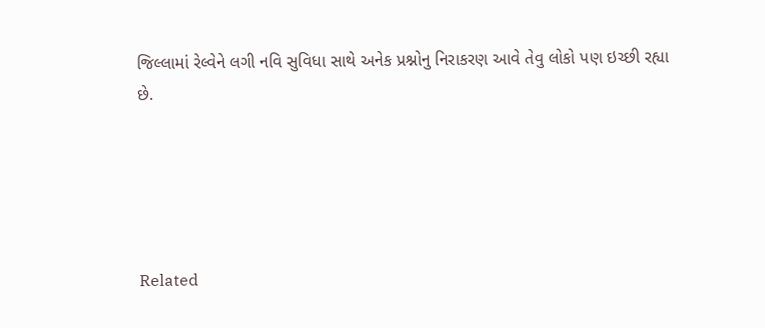જિલ્લામાં રેલ્વેને લગી નવિ સુવિધા સાથે અનેક પ્રશ્નોનુ નિરાકરણ આવે તેવુ લોકો પણ ઇચ્છી રહ્યા છે.





Related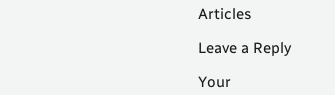Articles

Leave a Reply

Your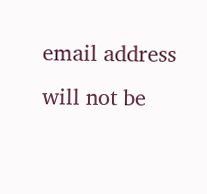email address will not be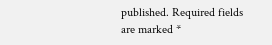published. Required fields are marked *